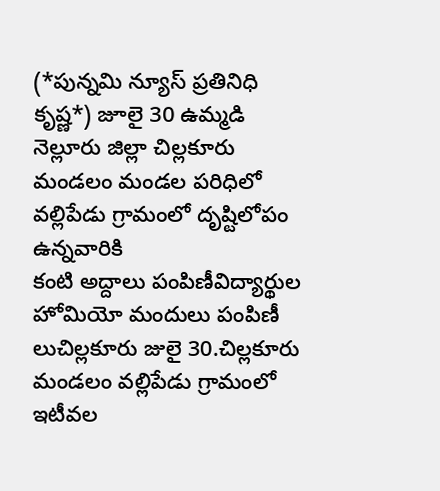(*పున్నమి న్యూస్ ప్రతినిధి కృష్ణ*) జూలై 30 ఉమ్మడి నెల్లూరు జిల్లా చిల్లకూరు మండలం మండల పరిధిలో వల్లిపేడు గ్రామంలో దృష్టిలోపం ఉన్నవారికి
కంటి అద్దాలు పంపిణీవిద్యార్థుల హోమియో మందులు పంపిణీ లుచిల్లకూరు జులై 30.చిల్లకూరు మండలం వల్లిపేడు గ్రామంలో ఇటీవల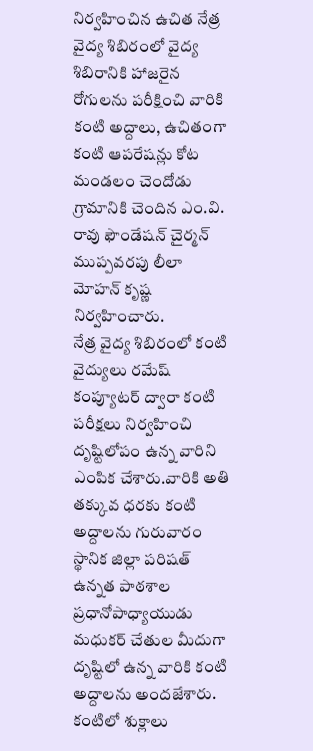నిర్వహించిన ఉచిత నేత్ర వైద్య శిబిరంలో వైద్య శిబిరానికి హాజరైన రోగులను పరీక్షించి వారికి కంటి అద్దాలు, ఉచితంగా కంటి ఆపరేషన్లు కోట మండలం చెందోడు గ్రామానికి చెందిన ఎం.వి. రావు ఫౌండేషన్ చైర్మన్ ముప్పవరపు లీలా మోహన్ కృష్ణ నిర్వహించారు.
నేత్ర వైద్య శిబిరంలో కంటి వైద్యులు రమేష్ కంప్యూటర్ ద్వారా కంటి పరీక్షలు నిర్వహించి దృష్టిలోపం ఉన్న వారిని ఎంపిక చేశారు.వారికి అతి తక్కువ ధరకు కంటి అద్దాలను గురువారం స్థానిక జిల్లా పరిషత్ ఉన్నత పాఠశాల ప్రధానోపాధ్యాయుడు మధుకర్ చేతుల మీదుగా దృష్టిలో ఉన్న వారికి కంటి అద్దాలను అందజేశారు.
కంటిలో శుక్లాలు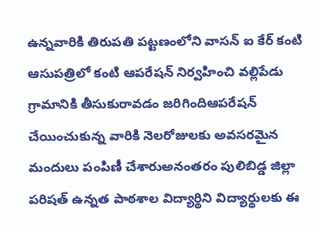ఉన్నవారికి తిరుపతి పట్టణంలోని వాసన్ ఐ కేర్ కంటి ఆసుపత్రిలో కంటి ఆపరేషన్ నిర్వహించి వల్లిపేడు గ్రామానికి తీసుకురావడం జరిగిందిఆపరేషన్ చేయించుకున్న వారికి నెలరోజులకు అవసరమైన మందులు పంపిణీ చేశారుఅనంతరం పులిబిడ్డ జిల్లా పరిషత్ ఉన్నత పాఠశాల విద్యార్థిని విద్యార్థులకు ఈ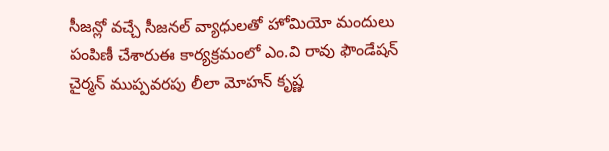సీజన్లో వచ్చే సీజనల్ వ్యాధులతో హోమియో మందులు పంపిణీ చేశారుఈ కార్యక్రమంలో ఎం.వి రావు ఫౌండేషన్ చైర్మన్ ముప్పవరపు లీలా మోహన్ కృష్ణ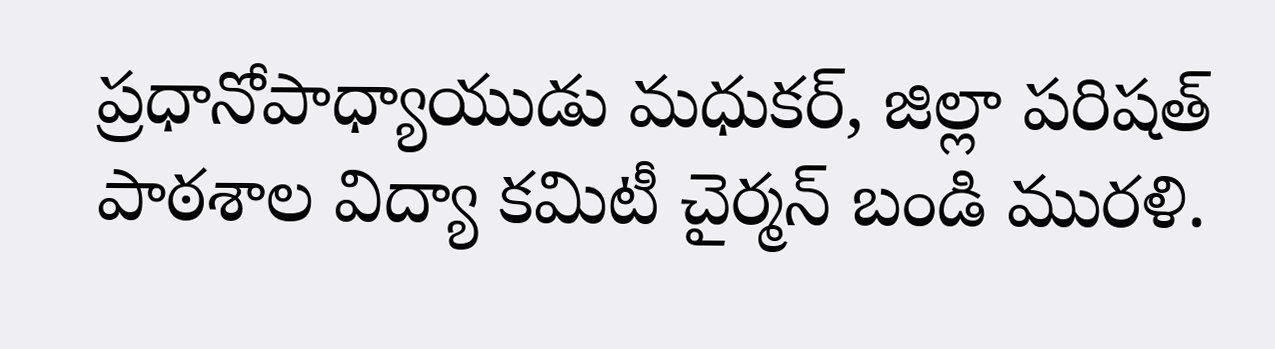ప్రధానోపాధ్యాయుడు మధుకర్, జిల్లా పరిషత్ పాఠశాల విద్యా కమిటీ చైర్మన్ బండి మురళి.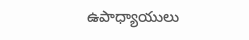ఉపాధ్యాయులు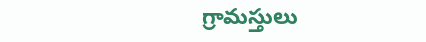గ్రామస్తులు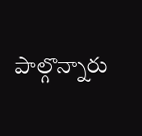పాల్గొన్నారు